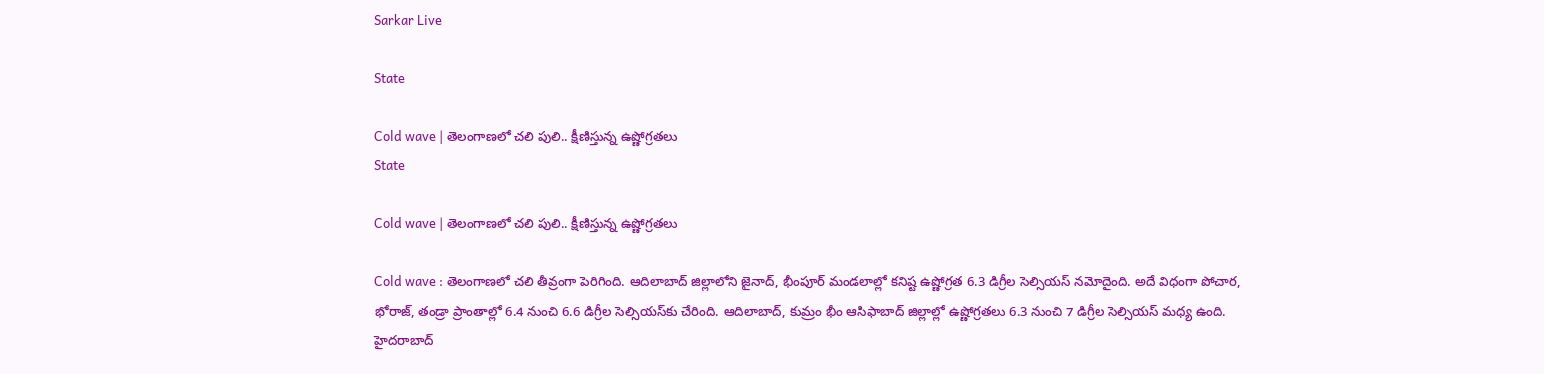Sarkar Live

State

Cold wave | తెలంగాణలో చలి పులి.. క్షీణిస్తున్న ఉష్ణోగ్రతలు
State

Cold wave | తెలంగాణలో చలి పులి.. క్షీణిస్తున్న ఉష్ణోగ్రతలు

Cold wave : తెలంగాణలో చలి తీవ్రంగా పెరిగింది. ఆదిలాబాద్ జిల్లాలోని జైనాద్, భీంపూర్ మండలాల్లో కనిష్ట ఉష్ణోగ్రత 6.3 డిగ్రీల సెల్సియస్ నమోదైంది. అదే విధంగా పోచార, భోరాజ్, తండ్రా ప్రాంతాల్లో 6.4 నుంచి 6.6 డిగ్రీల సెల్సియస్‌కు చేరింది. ఆదిలాబాద్, కుమ్రం భీం ఆసిఫాబాద్ జిల్లాల్లో ఉష్ణోగ్రతలు 6.3 నుంచి 7 డిగ్రీల సెల్సియస్ మధ్య ఉంది. హైదరాబాద్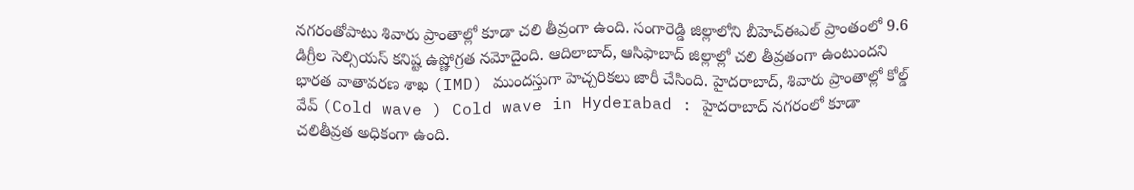నగరంతోపాటు శివారు ప్రాంతాల్లో కూడా చ‌లి తీవ్రంగా ఉంది. సంగారెడ్డి జిల్లాలోని బీహెచ్ఈఎల్ ప్రాంతంలో 9.6 డిగ్రీల సెల్సియస్ కనిష్ట ఉష్ణోగ్రత నమోదైంది. ఆదిలాబాద్, ఆసిఫాబాద్ జిల్లాల్లో చలి తీవ్రతంగా ఉంటుంద‌ని భారత వాతావరణ శాఖ (IMD) ముందస్తుగా హెచ్చరికలు జారీ చేసింది. హైదరాబాద్‌, శివారు ప్రాంతాల్లో కోల్డ్ వేవ్ (Cold wave ) Cold wave in Hyderabad : హైదరాబాద్ నగరంలో కూడా చలితీవ్రత అధికంగా ఉంది.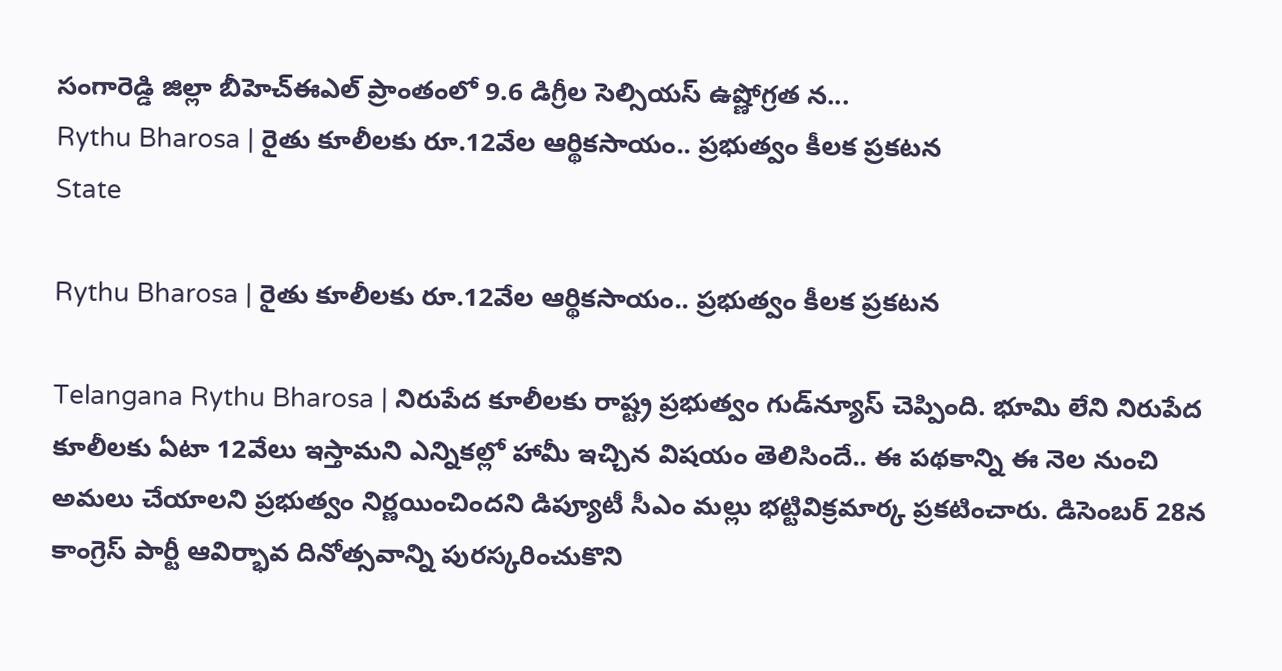సంగారెడ్డి జిల్లా బీహెచ్ఈఎల్ ప్రాంతంలో 9.6 డిగ్రీల సెల్సియస్ ఉష్ణోగ్రత న...
Rythu Bharosa | రైతు కూలీల‌కు రూ.12వేల ఆర్థిక‌సాయం.. ప్ర‌భుత్వం కీల‌క ప్ర‌క‌ట‌న‌
State

Rythu Bharosa | రైతు కూలీల‌కు రూ.12వేల ఆర్థిక‌సాయం.. ప్ర‌భుత్వం కీల‌క ప్ర‌క‌ట‌న‌

Telangana Rythu Bharosa | నిరుపేద కూలీల‌కు రాష్ట్ర ప్ర‌భుత్వం గుడ్‌న్యూస్ చెప్పింది. భూమి లేని నిరుపేద కూలీలకు ఏటా 12వేలు ఇస్తామని ఎన్నికల్లో హామీ ఇచ్చిన విష‌యం తెలిసిందే.. ఈ ప‌థ‌కాన్ని ఈ నెల నుంచి అమలు చేయాలని ప్రభుత్వం నిర్ణయించింద‌ని డిప్యూటీ సీఎం మల్లు భట్టివిక్రమార్క ప్రకటించారు. డిసెంబర్‌ 28న కాంగ్రెస్ పార్టీ ఆవిర్భావ దినోత్స‌వాన్ని పుర‌స్క‌రించుకొని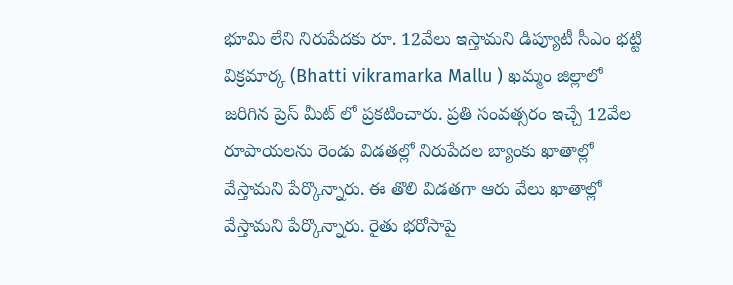భూమి లేని నిరుపేదకు రూ. 12వేలు ఇస్తామని డిప్యూటీ సీఎం భట్టి విక్రమార్క (Bhatti vikramarka Mallu ) ఖమ్మం జిల్లాలో జ‌రిగిన ప్రెస్ మీట్ లో ప్రకటించారు. ప్రతి సంవ‌త్స‌రం ఇచ్చే 12వేల రూపాయలను రెండు విడతల్లో నిరుపేదల బ్యాంకు ఖాతాల్లో వేస్తామని పేర్కొన్నారు. ఈ తొలి విడతగా ఆరు వేలు ఖాతాల్లో వేస్తామని పేర్కొన్నారు. రైతు భరోసాపై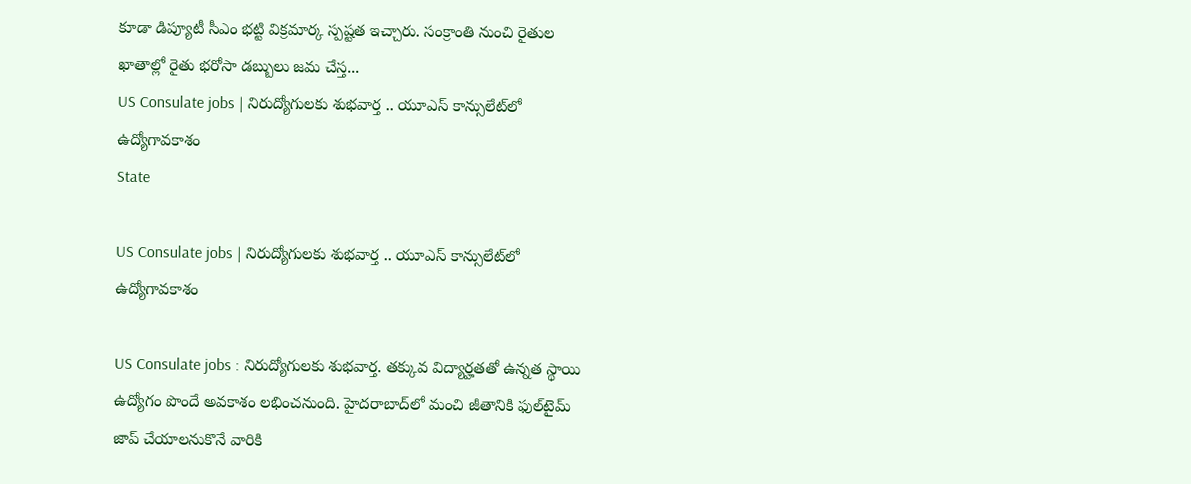కూడా డిప్యూటీ సీఎం భ‌ట్టి విక్ర‌మార్క స్ప‌ష్ట‌త ఇచ్చారు. సంక్రాంతి నుంచి రైతుల ఖాతాల్లో రైతు భ‌రోసా డబ్బులు జ‌మ చేస్త...
US Consulate jobs | నిరుద్యోగుల‌కు శుభ‌వార్త .. యూఎస్ కాన్సులేట్‌లో ఉద్యోగావ‌కాశం
State

US Consulate jobs | నిరుద్యోగుల‌కు శుభ‌వార్త .. యూఎస్ కాన్సులేట్‌లో ఉద్యోగావ‌కాశం

US Consulate jobs : నిరుద్యోగుల‌కు శుభ‌వార్త‌. త‌క్కువ విద్యార్హ‌త‌తో ఉన్న‌త స్థాయి ఉద్యోగం పొందే అవ‌కాశం ల‌భించ‌నుంది. హైద‌రాబాద్‌లో మంచి జీతానికి ఫుల్‌టైమ్ జాప్ చేయాల‌నుకొనే వారికి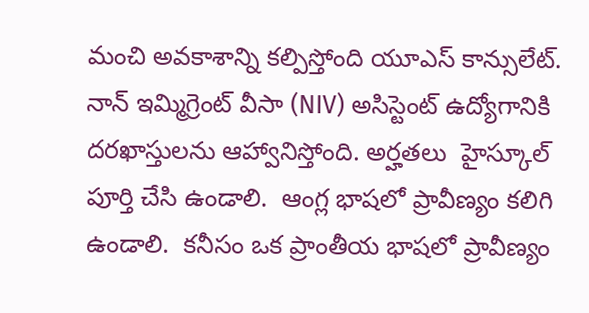మంచి అవ‌కాశాన్ని క‌ల్పిస్తోంది యూఎస్ కాన్సులేట్‌. నాన్ ఇమ్మిగ్రెంట్ వీసా (NIV) అసిస్టెంట్ ఉద్యోగానికి దరఖాస్తులను ఆహ్వానిస్తోంది. అర్హ‌త‌లు  హైస్కూల్ పూర్తి చేసి ఉండాలి.  ఆంగ్ల భాషలో ప్రావీణ్యం క‌లిగి ఉండాలి.  కనీసం ఒక ప్రాంతీయ భాషలో ప్రావీణ్యం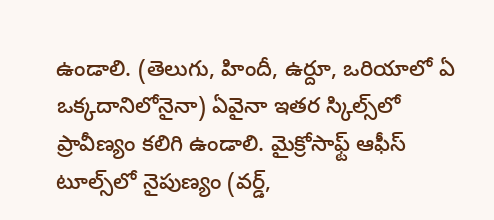ఉండాలి. (తెలుగు, హిందీ, ఉర్దూ, ఒరియాలో ఏ ఒక్కదానిలోనైనా) ఏవైనా ఇత‌ర స్కిల్స్‌లో ప్రావీణ్యం క‌లిగి ఉండాలి. మైక్రోసాఫ్ట్ ఆఫీస్ టూల్స్‌లో నైపుణ్యం (వర్డ్,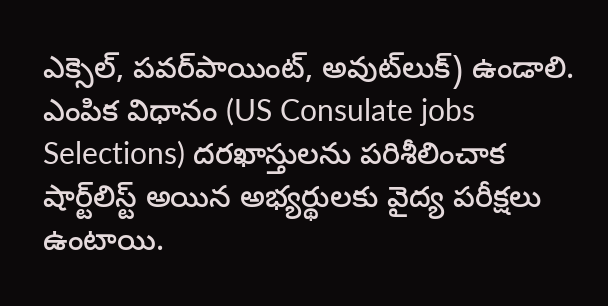ఎక్సెల్, పవర్‌పాయింట్, అవుట్‌లుక్) ఉండాలి. ఎంపిక విధానం (US Consulate jobs Selections) ద‌ర‌ఖాస్తుల‌ను ప‌రిశీలించాక షార్ట్‌లిస్ట్ అయిన అభ్యర్థులకు వైద్య పరీక్షలు ఉంటాయి.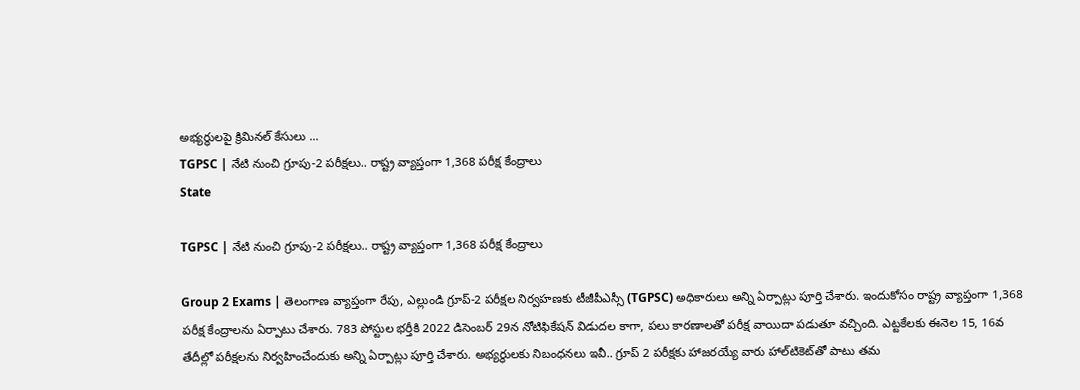అభ్య‌ర్థుల‌పై క్రిమిన‌ల్ కేసులు ...
TGPSC | నేటి నుంచి గ్రూపు-2 పరీక్షలు.. రాష్ట్ర‌ వ్యాప్తంగా 1,368 పరీక్ష కేంద్రాలు
State

TGPSC | నేటి నుంచి గ్రూపు-2 పరీక్షలు.. రాష్ట్ర‌ వ్యాప్తంగా 1,368 పరీక్ష కేంద్రాలు

Group 2 Exams | తెలంగాణ వ్యాప్తంగా రేపు, ఎల్లుండి గ్రూప్‌-2 పరీక్షల నిర్వ‌హ‌ణ‌కు టీజీపీఎస్సీ (TGPSC) అధికారులు అన్ని ఏర్పాట్లు పూర్తి చేశారు. ఇందుకోసం రాష్ట్ర‌ వ్యాప్తంగా 1,368 పరీక్ష కేంద్రాలను ఏర్పాటు చేశారు. 783 పోస్టుల భర్తీకి 2022 డిసెంబర్‌ 29న నోటిఫికేషన్‌ ‌విడుదల కాగా, పలు కారణాలతో పరీక్ష వాయిదా పడుతూ వ‌చ్చింది. ఎట్టకేలకు ఈనెల 15, 16వ‌ తేదీల్లో పరీక్షలను నిర్వహించేందుకు అన్ని ఏర్పాట్లు పూర్తి చేశారు. అభ్య‌ర్థుల‌కు నిబంధ‌న‌లు ఇవీ.. గ్రూప్ 2 పరీక్షకు హాజరయ్యే వారు హాల్‌టికెట్‌తో పాటు త‌మ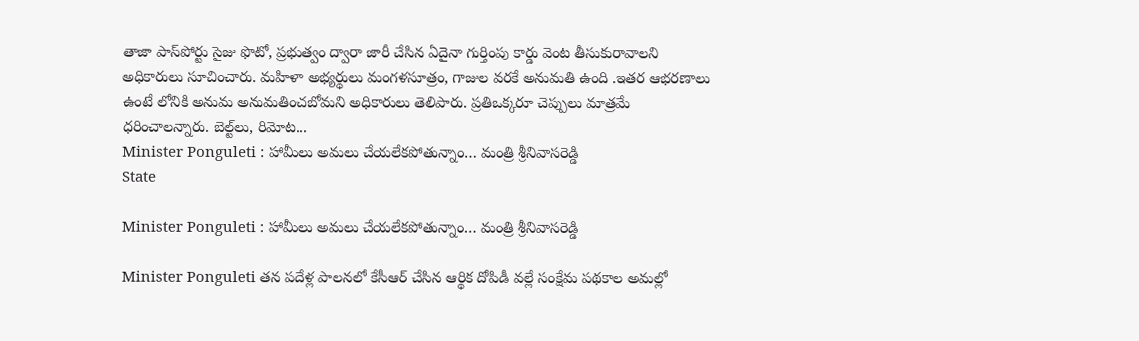తాజా పాస్‌పోర్టు సైజు ఫొటో, ప్రభుత్వం ద్వారా జారీ చేసిన ఏదైనా గుర్తింపు కార్డు వెంట‌ తీసుకురావాలని అధికారులు సూచించారు. మహిళా అభ్యర్థులు మంగళసూత్రం, గాజుల వరకే అనుమతి ఉంది .ఇతర ఆభరణాలు ఉంటే లోనికి అనుమ‌ అనుమతించబోమని అధికారులు తెలిపారు. ప్రతిఒక్కరూ చెప్పులు మాత్ర‌మే ధరించాలన్నారు. బెల్ట్‌లు, రిమోట...
Minister Ponguleti : హామీలు అమ‌లు చేయ‌లేక‌పోతున్నాం… మంత్రి శ్రీ‌నివాస‌రెడ్డి
State

Minister Ponguleti : హామీలు అమ‌లు చేయ‌లేక‌పోతున్నాం… మంత్రి శ్రీ‌నివాస‌రెడ్డి

Minister Ponguleti త‌న ప‌దేళ్ల పాల‌న‌లో కేసీఆర్ చేసిన ఆర్థిక దోపిడీ వ‌ల్లే సంక్షేమ ప‌థ‌కాల అమ‌ల్లో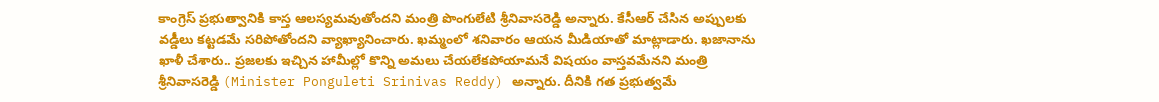కాంగ్రెస్ ప్ర‌భుత్వానికి కాస్త ఆల‌స్య‌మ‌వుతోంద‌ని మంత్రి పొంగులేటి శ్రీ‌నివాసరెడ్డి అన్నారు. కేసీఆర్‌ చేసిన అప్పుల‌కు వ‌డ్డీలు క‌ట్ట‌డ‌మే స‌రిపోతోంద‌ని వ్యాఖ్యానించారు. ఖ‌మ్మంలో శ‌నివారం ఆయ‌న మీడియాతో మాట్లాడారు. ఖ‌జానాను ఖాళీ చేశారు.. ప్ర‌జ‌ల‌కు ఇచ్చిన హామీల్లో కొన్ని అమలు చేయలేకపోయామనే విష‌యం వాస్తవమేన‌ని మంత్రి శ్రీ‌నివాస‌రెడ్డి (Minister Ponguleti Srinivas Reddy) అన్నారు. దీనికి గ‌త ప్ర‌భుత్వ‌మే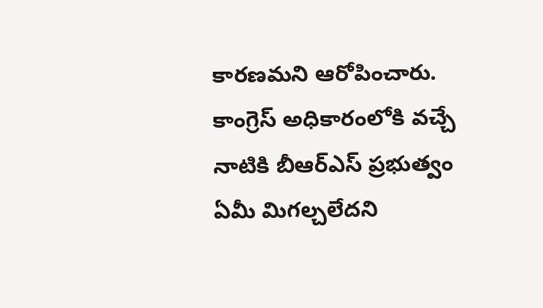కార‌ణ‌మ‌ని ఆరోపించారు. కాంగ్రెస్ అధికారంలోకి వ‌చ్చే నాటికి బీఆర్ఎస్ ప్ర‌భుత్వం ఏమీ మిగ‌ల్చ‌లేద‌ని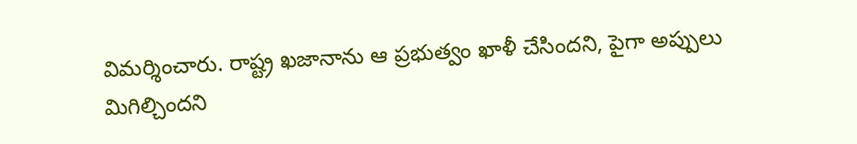విమ‌ర్శించారు. రాష్ట్ర ఖ‌జానాను ఆ ప్ర‌భుత్వం ఖాళీ చేసింద‌ని, పైగా అప్పులు మిగిల్చింద‌ని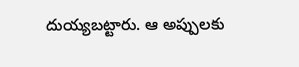దుయ్య‌బ‌ట్టారు. ఆ అప్పులకు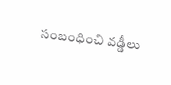సంబంధించి వ‌డ్డీలు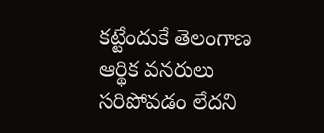క‌ట్టేందుకే తెలంగాణ ఆర్థిక వ‌న‌రులు స‌రిపోవ‌డం లేదని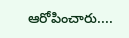ఆరోపించారు....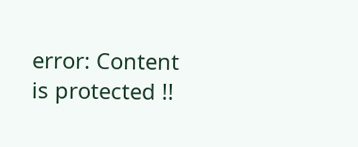error: Content is protected !!